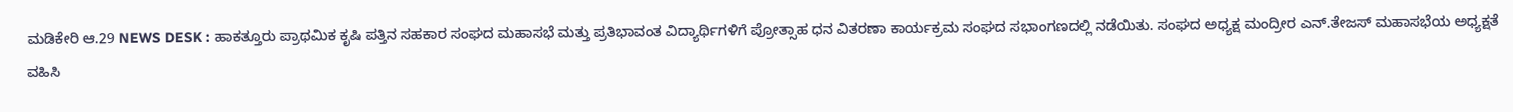ಮಡಿಕೇರಿ ಆ.29 NEWS DESK : ಹಾಕತ್ತೂರು ಪ್ರಾಥಮಿಕ ಕೃಷಿ ಪತ್ತಿನ ಸಹಕಾರ ಸಂಘದ ಮಹಾಸಭೆ ಮತ್ತು ಪ್ರತಿಭಾವಂತ ವಿದ್ಯಾರ್ಥಿಗಳಿಗೆ ಪ್ರೋತ್ಸಾಹ ಧನ ವಿತರಣಾ ಕಾರ್ಯಕ್ರಮ ಸಂಘದ ಸಭಾಂಗಣದಲ್ಲಿ ನಡೆಯಿತು. ಸಂಘದ ಅಧ್ಯಕ್ಷ ಮಂದ್ರೀರ ಎನ್.ತೇಜಸ್ ಮಹಾಸಭೆಯ ಅಧ್ಯಕ್ಷತೆ ವಹಿಸಿ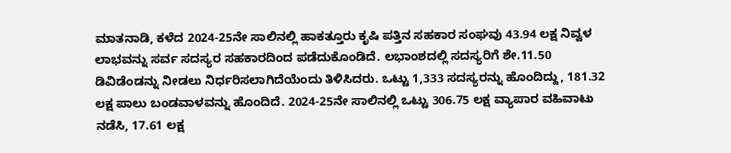ಮಾತನಾಡಿ, ಕಳೆದ 2024-25ನೇ ಸಾಲಿನಲ್ಲಿ ಹಾಕತ್ತೂರು ಕೃಷಿ ಪತ್ತಿನ ಸಹಕಾರ ಸಂಘವು 43.94 ಲಕ್ಷ ನಿವ್ವಳ ಲಾಭವನ್ನು ಸರ್ವ ಸದಸ್ಯರ ಸಹಕಾರದಿಂದ ಪಡೆದುಕೊಂಡಿದೆ. ಲಭಾಂಶದಲ್ಲಿ ಸದಸ್ಯರಿಗೆ ಶೇ.11.50 ಡಿವಿಡೆಂಡನ್ನು ನೀಡಲು ನಿರ್ಧರಿಸಲಾಗಿದೆಯೆಂದು ತಿಳಿಸಿದರು. ಒಟ್ಟು 1,333 ಸದಸ್ಯರನ್ನು ಹೊಂದಿದ್ದು, 181.32 ಲಕ್ಷ ಪಾಲು ಬಂಡವಾಳವನ್ನು ಹೊಂದಿದೆ. 2024-25ನೇ ಸಾಲಿನಲ್ಲಿ ಒಟ್ಟು 306.75 ಲಕ್ಷ ವ್ಯಾಪಾರ ವಹಿವಾಟು ನಡೆಸಿ, 17.61 ಲಕ್ಷ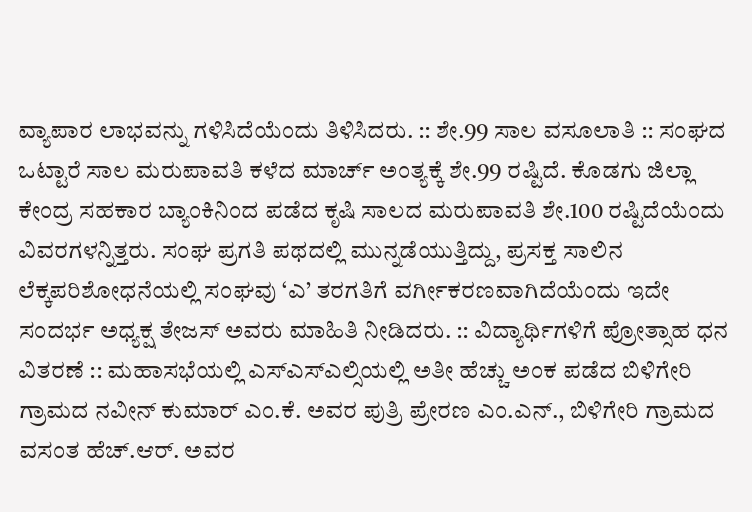ವ್ಯಾಪಾರ ಲಾಭವನ್ನು ಗಳಿಸಿದೆಯೆಂದು ತಿಳಿಸಿದರು. :: ಶೇ.99 ಸಾಲ ವಸೂಲಾತಿ :: ಸಂಘದ ಒಟ್ಟಾರೆ ಸಾಲ ಮರುಪಾವತಿ ಕಳೆದ ಮಾರ್ಚ್ ಅಂತ್ಯಕ್ಕೆ ಶೇ.99 ರಷ್ಟಿದೆ. ಕೊಡಗು ಜಿಲ್ಲಾ ಕೇಂದ್ರ ಸಹಕಾರ ಬ್ಯಾಂಕಿನಿಂದ ಪಡೆದ ಕೃಷಿ ಸಾಲದ ಮರುಪಾವತಿ ಶೇ.100 ರಷ್ಟಿದೆಯೆಂದು ವಿವರಗಳನ್ನಿತ್ತರು. ಸಂಘ ಪ್ರಗತಿ ಪಥದಲ್ಲಿ ಮುನ್ನಡೆಯುತ್ತಿದ್ದು, ಪ್ರಸಕ್ತ ಸಾಲಿನ ಲೆಕ್ಕಪರಿಶೋಧನೆಯಲ್ಲಿ ಸಂಘವು ‘ಎ’ ತರಗತಿಗೆ ವರ್ಗೀಕರಣವಾಗಿದೆಯೆಂದು ಇದೇ ಸಂದರ್ಭ ಅಧ್ಯಕ್ಷ ತೇಜಸ್ ಅವರು ಮಾಹಿತಿ ನೀಡಿದರು. :: ವಿದ್ಯಾರ್ಥಿಗಳಿಗೆ ಪ್ರೋತ್ಸಾಹ ಧನ ವಿತರಣೆ :: ಮಹಾಸಭೆಯಲ್ಲಿ ಎಸ್ಎಸ್ಎಲ್ಸಿಯಲ್ಲಿ ಅತೀ ಹೆಚ್ಚು ಅಂಕ ಪಡೆದ ಬಿಳಿಗೇರಿ ಗ್ರಾಮದ ನವೀನ್ ಕುಮಾರ್ ಎಂ.ಕೆ. ಅವರ ಪುತ್ರಿ ಪ್ರೇರಣ ಎಂ.ಎನ್., ಬಿಳಿಗೇರಿ ಗ್ರಾಮದ ವಸಂತ ಹೆಚ್.ಆರ್. ಅವರ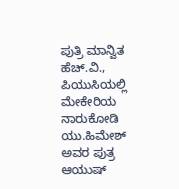ಪುತ್ರಿ ಮಾನ್ವಿತ ಹೆಚ್.ವಿ., ಪಿಯುಸಿಯಲ್ಲಿ ಮೇಕೇರಿಯ ನಾರುಕೋಡಿ ಯು.ಹಿಮೇಶ್ ಅವರ ಪುತ್ರ ಆಯುಷ್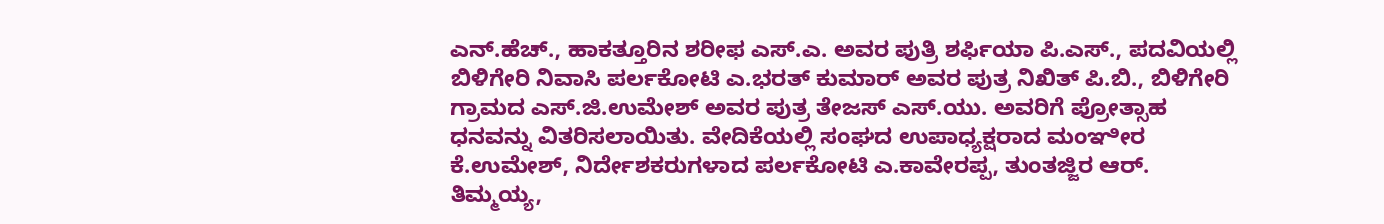ಎನ್.ಹೆಚ್., ಹಾಕತ್ತೂರಿನ ಶರೀಫ ಎಸ್.ಎ. ಅವರ ಪುತ್ರಿ ಶರ್ಫಿಯಾ ಪಿ.ಎಸ್., ಪದವಿಯಲ್ಲಿ ಬಿಳಿಗೇರಿ ನಿವಾಸಿ ಪರ್ಲಕೋಟಿ ಎ.ಭರತ್ ಕುಮಾರ್ ಅವರ ಪುತ್ರ ನಿಖಿತ್ ಪಿ.ಬಿ., ಬಿಳಿಗೇರಿ ಗ್ರಾಮದ ಎಸ್.ಜಿ.ಉಮೇಶ್ ಅವರ ಪುತ್ರ ತೇಜಸ್ ಎಸ್.ಯು. ಅವರಿಗೆ ಪ್ರೋತ್ಸಾಹ ಧನವನ್ನು ವಿತರಿಸಲಾಯಿತು. ವೇದಿಕೆಯಲ್ಲಿ ಸಂಘದ ಉಪಾಧ್ಯಕ್ಷರಾದ ಮಂಞೀರ ಕೆ.ಉಮೇಶ್, ನಿರ್ದೇಶಕರುಗಳಾದ ಪರ್ಲಕೋಟಿ ಎ.ಕಾವೇರಪ್ಪ, ತುಂತಜ್ಜಿರ ಆರ್. ತಿಮ್ಮಯ್ಯ,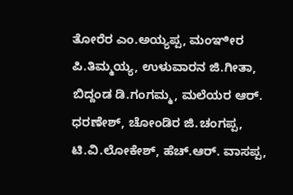ತೋರೆರ ಎಂ.ಅಯ್ಯಪ್ಪ, ಮಂಞೀರ ಪಿ.ತಿಮ್ಮಯ್ಯ, ಉಳುವಾರನ ಜಿ.ಗೀತಾ, ಬಿದ್ದಂಡ ಡಿ.ಗಂಗಮ್ಮ, ಮಲೆಯರ ಆರ್. ಧರಣೇಶ್, ಚೋಂಡಿರ ಜಿ.ಚಂಗಪ್ಪ, ಟಿ.ವಿ.ಲೋಕೇಶ್, ಹೆಚ್.ಆರ್. ವಾಸಪ್ಪ,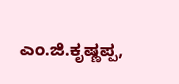ಎಂ.ಜಿ.ಕೃಷ್ಣಪ್ಪ,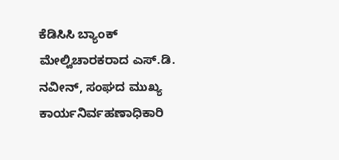ಕೆಡಿಸಿಸಿ ಬ್ಯಾಂಕ್ ಮೇಲ್ವಿಚಾರಕರಾದ ಎಸ್.ಡಿ. ನವೀನ್, ಸಂಘದ ಮುಖ್ಯ ಕಾರ್ಯನಿರ್ವಹಣಾಧಿಕಾರಿ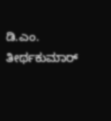ಡಿ.ಎಂ. ತೀರ್ಥಕುಮಾರ್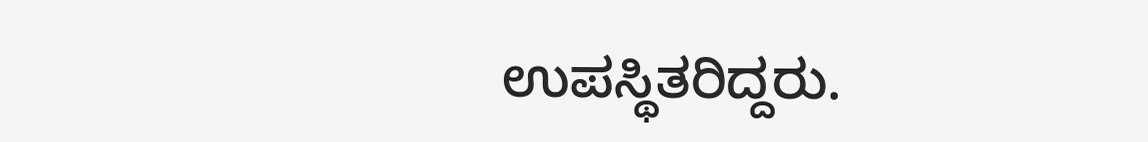ಉಪಸ್ಥಿತರಿದ್ದರು.